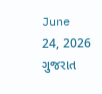June 24, 2026
ગુજરાત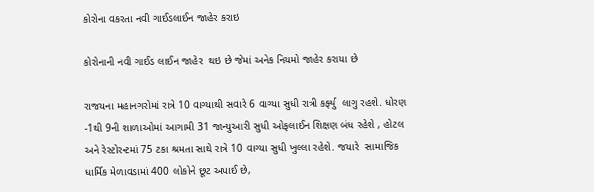કોરોના વકરતા નવી ગાઈડલાઈન જાહેર કરાઇ

કોરોનાની નવી ગાઈડ લાઈન જાહેર  થઇ છે જેમાં અનેક નિયમો જાહેર કરાયા છે

રાજયના મહાનગરોમાં રાત્રે 10 વાગ્યાથી સવારે 6 વાગ્યા સુધી રાત્રી કર્ફ્યુ  લાગુ રહશે. ધોરણ -1થી 9ની શાળાઓમાં આગામી 31 જાન્યુઆરી સુધી ઓફલાઈન શિક્ષણ બંધ રહેશે , હોટલ અને રેસ્ટોરન્ટમાં 75 ટકા શ્રમતા સાથે રાત્રે 10 વાગ્યા સુધી ખુલ્લા રહેશે. જયારે  સામાજિક ધાર્મિક મેળાવડામાં 400 લોકોને છૂટ અપાઈ છે,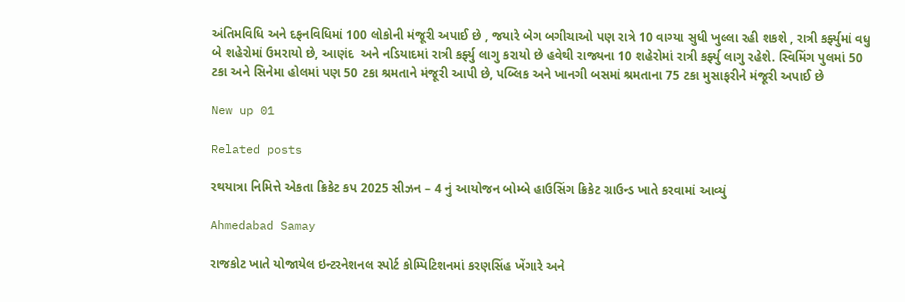અંતિમવિધિ અને દફનવિધિમાં 100 લોકોની મંજૂરી અપાઈ છે , જયારે બેગ બગીચાઓ પણ રાત્રે 10 વાગ્યા સુધી ખુલ્લા રહી શકશે , રાત્રી કર્ફ્યુમાં વધુ બે શહેરોમાં ઉમરાયો છે, આણંદ  અને નડિયાદમાં રાત્રી કર્ફ્યુ લાગુ કરાયો છે હવેથી રાજ્યના 10 શહેરોમાં રાત્રી કર્ફ્યુ લાગુ રહેશે. સ્વિમિંગ પુલમાં 50 ટકા અને સિનેમા હોલમાં પણ 50 ટકા શ્રમતાને મંજૂરી આપી છે, પબ્લિક અને ખાનગી બસમાં શ્રમતાના 75 ટકા મુસાફરીને મંજૂરી અપાઈ છે

New up 01

Related posts

રથયાત્રા નિમિત્તે એકતા ક્રિકેટ કપ 2025 સીઝન – 4 નું આયોજન બોમ્બે હાઉસિંગ ક્રિકેટ ગ્રાઉન્ડ ખાતે કરવામાં આવ્યું

Ahmedabad Samay

રાજકોટ ખાતે યોજાયેલ ઇન્ટરનેશનલ સ્પોર્ટ કોમ્પિટિશનમાં કરણસિંહ ખેંગારે અને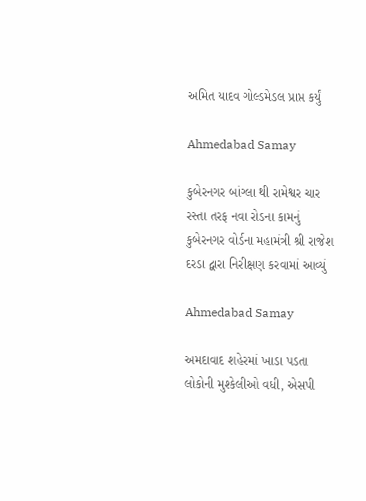અમિત યાદવ ગોલ્ડમેડલ પ્રાપ્ત કર્યું

Ahmedabad Samay

કુબેરનગર બાંગ્લા થી રામેશ્વર ચાર રસ્તા તરફ નવા રોડના કામનું કુબેરનગર વોર્ડના મહામંત્રી શ્રી રાજેશ દરડા દ્વારા નિરીક્ષણ કરવામાં આવ્યું

Ahmedabad Samay

અમદાવાદ શહેરમાં ખાડા પડતા લોકોની મુશ્કેલીઓ વધી, એસપી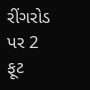રીંગરોડ પર 2 ફૂટ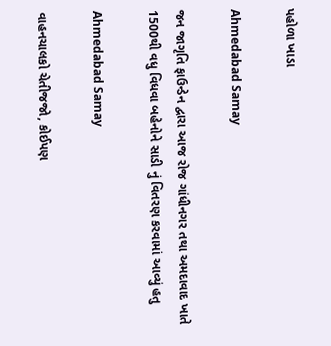પહોળા ખાડા

Ahmedabad Samay

જન જાગૃતિ ફાઉન્ડેન દ્વારા આજ રોજ ગાંધીનગર તથા અમદાવાદ ખાતે 1500થી વધુ વિધવા બહેનોને સાડી નું વિતરણ કરવામાં આવ્યું હતુ

Ahmedabad Samay

વાહનચાલકો ચેતીજજો, કોઈપણ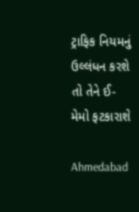ટ્રાફિક નિયમનું ઉલ્લંધન કરશે તો તેને ઈ-મેમો ફટકારાશે

Ahmedabad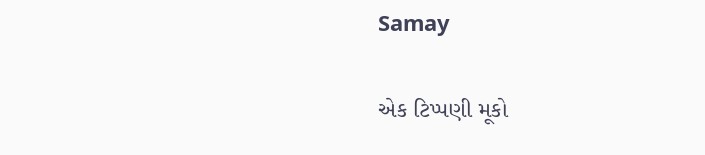Samay

એક ટિપ્પણી મૂકો